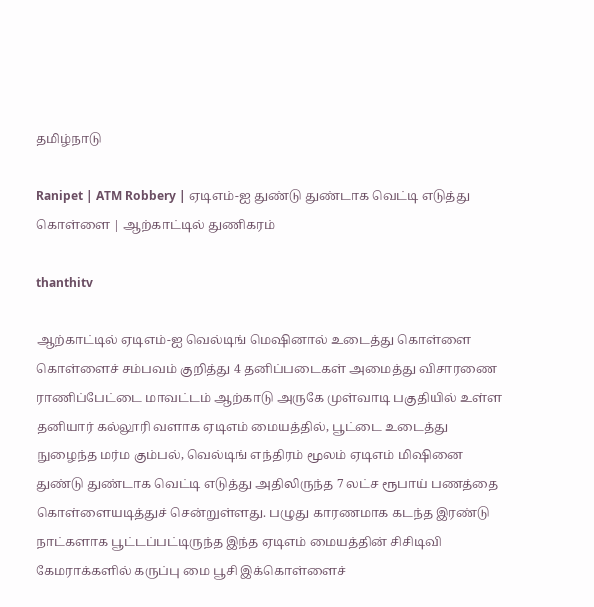தமிழ்நாடு

Ranipet | ATM Robbery | ஏடிஎம்-ஐ துண்டு துண்டாக வெட்டி எடுத்து கொள்ளை | ஆற்காட்டில் துணிகரம்

thanthitv

ஆற்காட்டில் ஏடிஎம்-ஐ வெல்டிங் மெஷினால் உடைத்து கொள்ளை கொள்ளைச் சம்பவம் குறித்து 4 தனிப்படைகள் அமைத்து விசாரணை ராணிப்பேட்டை மாவட்டம் ஆற்காடு அருகே முள்வாடி பகுதியில் உள்ள தனியார் கல்லூரி வளாக ஏடிஎம் மையத்தில், பூட்டை உடைத்து நுழைந்த மர்ம கும்பல், வெல்டிங் எந்திரம் மூலம் ஏடிஎம் மிஷினை துண்டு துண்டாக வெட்டி எடுத்து அதிலிருந்த 7 லட்ச ரூபாய் பணத்தை கொள்ளையடித்துச் சென்றுள்ளது. பழுது காரணமாக கடந்த இரண்டு நாட்களாக பூட்டப்பட்டிருந்த இந்த ஏடிஎம் மையத்தின் சிசிடிவி கேமராக்களில் கருப்பு மை பூசி இக்கொள்ளைச்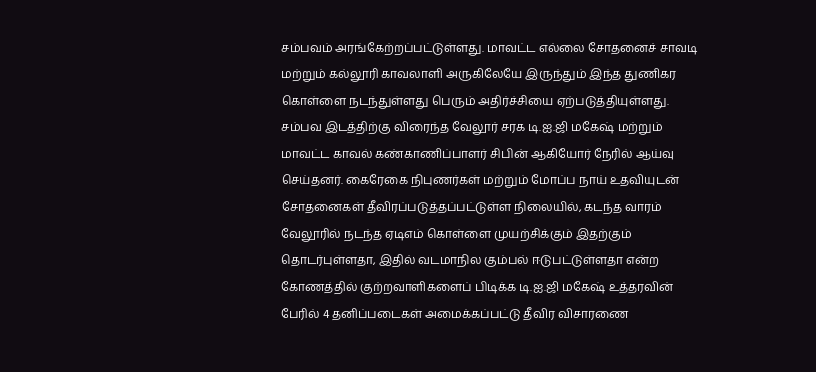சம்பவம் அரங்கேற்றப்பட்டுள்ளது. மாவட்ட எல்லை சோதனைச் சாவடி மற்றும் கல்லூரி காவலாளி அருகிலேயே இருந்தும் இந்த துணிகர கொள்ளை நடந்துள்ளது பெரும் அதிர்ச்சியை ஏற்படுத்தியுள்ளது. சம்பவ இடத்திற்கு விரைந்த வேலூர் சரக டி.ஐ.ஜி மகேஷ் மற்றும் மாவட்ட காவல் கண்காணிப்பாளர் சிபின் ஆகியோர் நேரில் ஆய்வு செய்தனர். கைரேகை நிபுணர்கள் மற்றும் மோப்ப நாய் உதவியுடன் சோதனைகள் தீவிரப்படுத்தப்பட்டுள்ள நிலையில், கடந்த வாரம் வேலூரில் நடந்த ஏடிஎம் கொள்ளை முயற்சிக்கும் இதற்கும் தொடர்புள்ளதா, இதில் வடமாநில கும்பல் ஈடுபட்டுள்ளதா என்ற கோணத்தில் குற்றவாளிகளைப் பிடிக்க டி.ஐ.ஜி மகேஷ் உத்தரவின் பேரில் 4 தனிப்படைகள் அமைக்கப்பட்டு தீவிர விசாரணை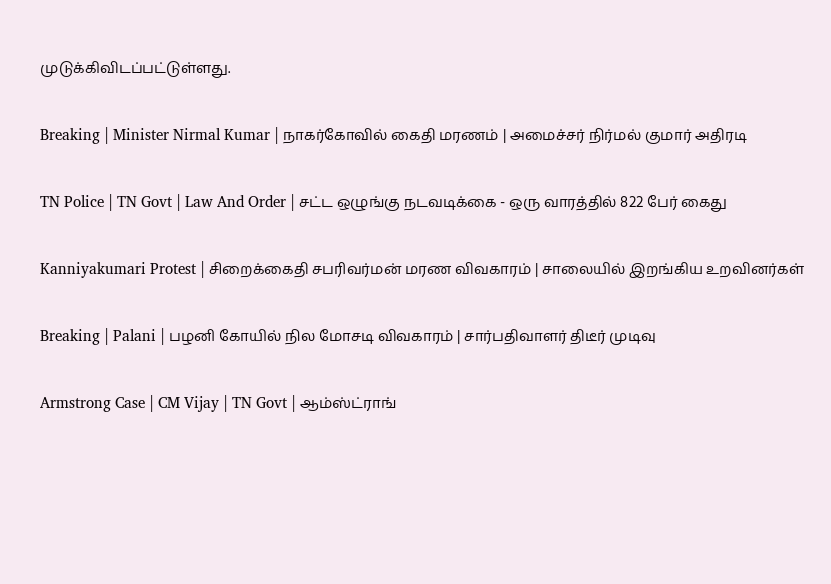முடுக்கிவிடப்பட்டுள்ளது.

Breaking | Minister Nirmal Kumar | நாகர்கோவில் கைதி மரணம் | அமைச்சர் நிர்மல் குமார் அதிரடி

TN Police | TN Govt | Law And Order | சட்ட ஒழுங்கு நடவடிக்கை - ஒரு வாரத்தில் 822 பேர் கைது

Kanniyakumari Protest | சிறைக்கைதி சபரிவர்மன் மரண விவகாரம் | சாலையில் இறங்கிய உறவினர்கள்

Breaking | Palani | பழனி கோயில் நில மோசடி விவகாரம் | சார்பதிவாளர் திடீர் முடிவு

Armstrong Case | CM Vijay | TN Govt | ஆம்ஸ்ட்ராங்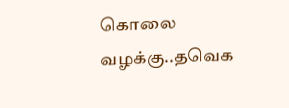கொலை வழக்கு..தவெக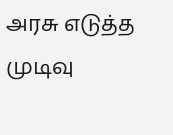அரசு எடுத்த முடிவு